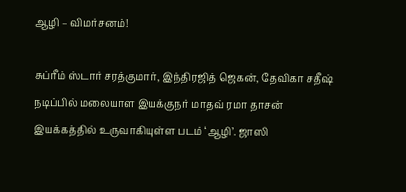ஆழி – விமர்சனம்!

சுப்ரீம் ஸ்டார் சரத்குமார், இந்திரஜித் ஜெகன், தேவிகா சதீஷ் நடிப்பில் மலையாள இயக்குநர் மாதவ் ரமா தாசன் இயக்கத்தில் உருவாகியுள்ள படம் ‘ஆழி’. ஜாஸி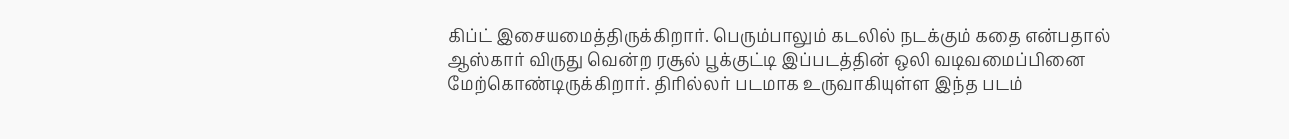கிப்ட் இசையமைத்திருக்கிறார். பெரும்பாலும் கடலில் நடக்கும் கதை என்பதால் ஆஸ்கார் விருது வென்ற ரசூல் பூக்குட்டி இப்படத்தின் ஒலி வடிவமைப்பினை மேற்கொண்டிருக்கிறார். திரில்லர் படமாக உருவாகியுள்ள இந்த படம்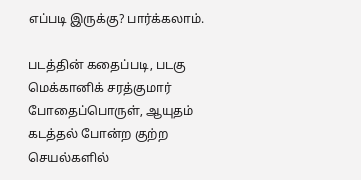எப்படி இருக்கு? பார்க்கலாம்.

படத்தின் கதைப்படி, படகு மெக்கானிக் சரத்குமார் போதைப்பொருள், ஆயுதம் கடத்தல் போன்ற குற்ற செயல்களில்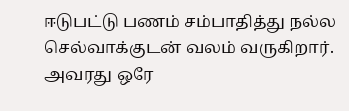ஈடுபட்டு பணம் சம்பாதித்து நல்ல செல்வாக்குடன் வலம் வருகிறார். அவரது ஒரே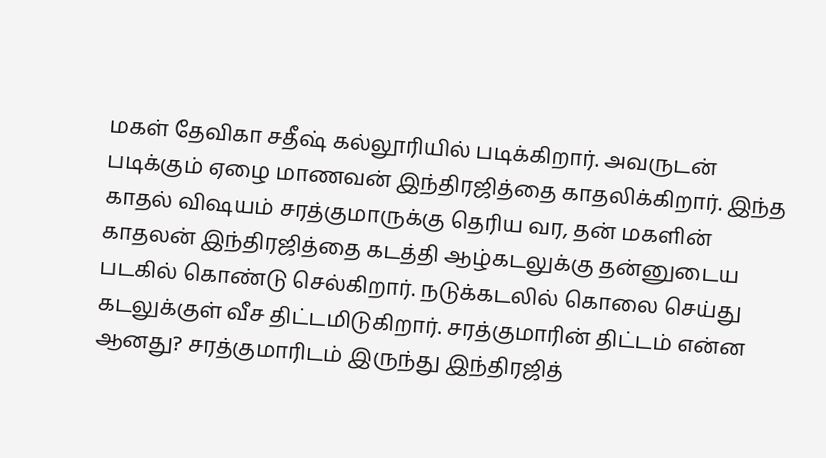மகள் தேவிகா சதீஷ் கல்லூரியில் படிக்கிறார். அவருடன் படிக்கும் ஏழை மாணவன் இந்திரஜித்தை காதலிக்கிறார். இந்த காதல் விஷயம் சரத்குமாருக்கு தெரிய வர, தன் மகளின் காதலன் இந்திரஜித்தை கடத்தி ஆழ்கடலுக்கு தன்னுடைய படகில் கொண்டு செல்கிறார். நடுக்கடலில் கொலை செய்து கடலுக்குள் வீச திட்டமிடுகிறார். சரத்குமாரின் திட்டம் என்ன ஆனது? சரத்குமாரிடம் இருந்து இந்திரஜித்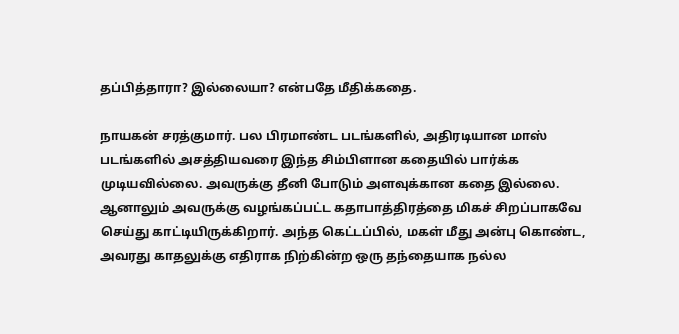தப்பித்தாரா? இல்லையா? என்பதே மீதிக்கதை.

நாயகன் சரத்குமார். பல பிரமாண்ட படங்களில், அதிரடியான மாஸ் படங்களில் அசத்தியவரை இந்த சிம்பிளான கதையில் பார்க்க முடியவில்லை. அவருக்கு தீனி போடும் அளவுக்கான கதை இல்லை. ஆனாலும் அவருக்கு வழங்கப்பட்ட கதாபாத்திரத்தை மிகச் சிறப்பாகவே செய்து காட்டியிருக்கிறார். அந்த கெட்டப்பில், மகள் மீது அன்பு கொண்ட, அவரது காதலுக்கு எதிராக நிற்கின்ற ஒரு தந்தையாக நல்ல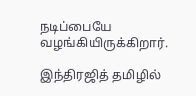நடிப்பையே வழங்கியிருக்கிறார்.

இந்திரஜித் தமிழில்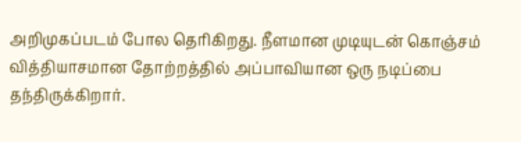அறிமுகப்படம் போல தெரிகிறது. நீளமான முடியுடன் கொஞ்சம் வித்தியாசமான தோற்றத்தில் அப்பாவியான ஒரு நடிப்பை தந்திருக்கிறார்.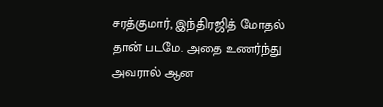சரத்குமார், இந்திரஜித் மோதல் தான் படமே. அதை உணர்ந்து அவரால் ஆன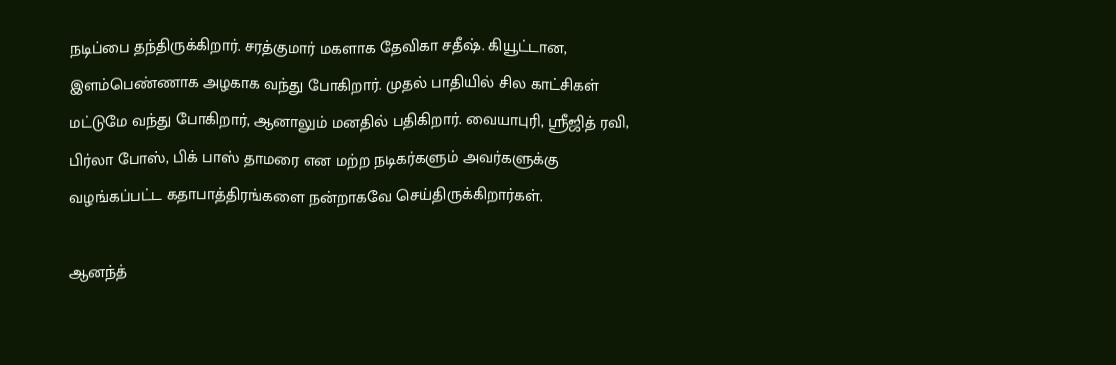நடிப்பை தந்திருக்கிறார். சரத்குமார் மகளாக தேவிகா சதீஷ். கியூட்டான, இளம்பெண்ணாக அழகாக வந்து போகிறார். முதல் பாதியில் சில காட்சிகள் மட்டுமே வந்து போகிறார், ஆனாலும் மனதில் பதிகிறார். வையாபுரி, ஸ்ரீஜித் ரவி, பிர்லா போஸ், பிக் பாஸ் தாமரை என மற்ற நடிகர்களும் அவர்களுக்கு வழங்கப்பட்ட கதாபாத்திரங்களை நன்றாகவே செய்திருக்கிறார்கள்.

ஆனந்த்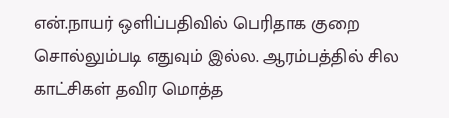என்.நாயர் ஒளிப்பதிவில் பெரிதாக குறை சொல்லும்படி எதுவும் இல்ல. ஆரம்பத்தில் சில காட்சிகள் தவிர மொத்த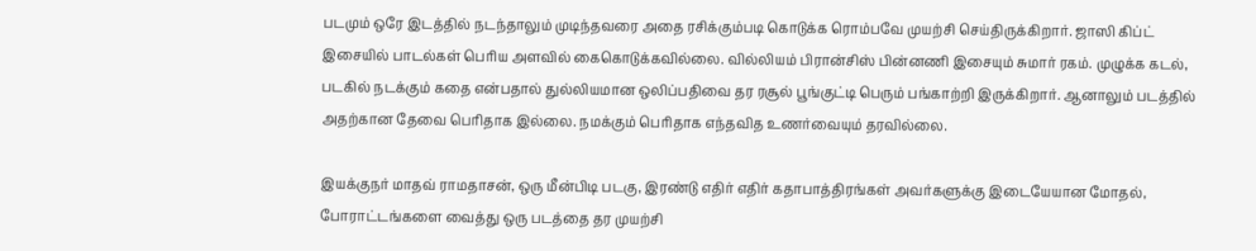படமும் ஒரே இடத்தில் நடந்தாலும் முடிந்தவரை அதை ரசிக்கும்படி கொடுக்க ரொம்பவே முயற்சி செய்திருக்கிறார். ஜாஸி கிப்ட் இசையில் பாடல்கள் பெரிய அளவில் கைகொடுக்கவில்லை. வில்லியம் பிரான்சிஸ் பின்னணி இசையும் சுமார் ரகம். முழுக்க கடல், படகில் நடக்கும் கதை என்பதால் துல்லியமான ஒலிப்பதிவை தர ரசூல் பூங்குட்டி பெரும் பங்காற்றி இருக்கிறார். ஆனாலும் படத்தில் அதற்கான தேவை பெரிதாக இல்லை. நமக்கும் பெரிதாக எந்தவித உணர்வையும் தரவில்லை.

இயக்குநர் மாதவ் ராமதாசன், ஒரு மீன்பிடி படகு, இரண்டு எதிர் எதிர் கதாபாத்திரங்கள் அவர்களுக்கு இடையேயான மோதல், போராட்டங்களை வைத்து ஒரு படத்தை தர முயற்சி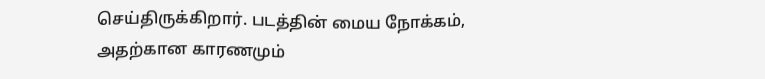செய்திருக்கிறார். படத்தின் மைய நோக்கம், அதற்கான காரணமும்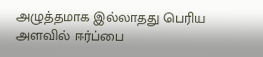அழுத்தமாக இல்லாதது பெரிய அளவில் ஈர்ப்பை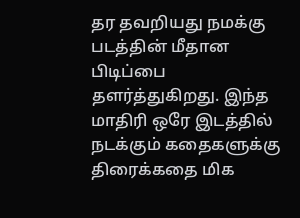தர தவறியது நமக்கு படத்தின் மீதான பிடிப்பை தளர்த்துகிறது. இந்த மாதிரி ஒரே இடத்தில் நடக்கும் கதைகளுக்கு திரைக்கதை மிக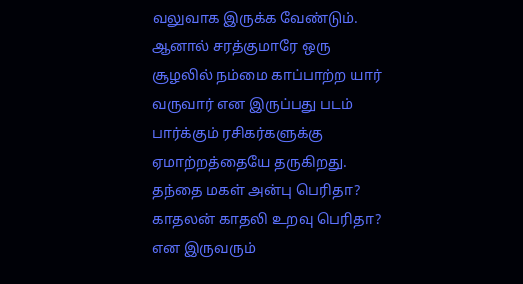வலுவாக இருக்க வேண்டும். ஆனால் சரத்குமாரே ஒரு சூழலில் நம்மை காப்பாற்ற யார் வருவார் என இருப்பது படம் பார்க்கும் ரசிகர்களுக்கு ஏமாற்றத்தையே தருகிறது. தந்தை மகள் அன்பு பெரிதா? காதலன் காதலி உறவு பெரிதா? என இருவரும்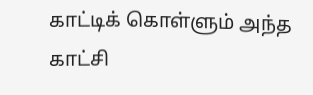காட்டிக் கொள்ளும் அந்த காட்சி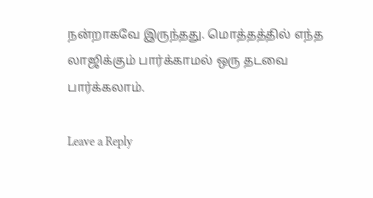நன்றாகவே இருந்தது. மொத்தத்தில் எந்த லாஜிக்கும் பார்க்காமல் ஒரு தடவை பார்க்கலாம்.

Leave a Reply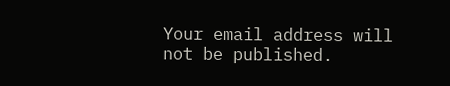Your email address will not be published.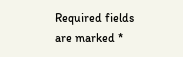Required fields are marked *